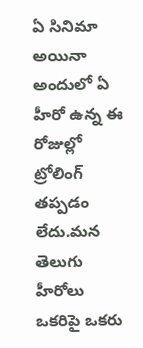ఏ సినిమా అయినా అందులో ఏ హీరో ఉన్న ఈ రోజుల్లో ట్రోలింగ్ తప్పడం లేదు.మన తెలుగు హీరోలు ఒకరిపై ఒకరు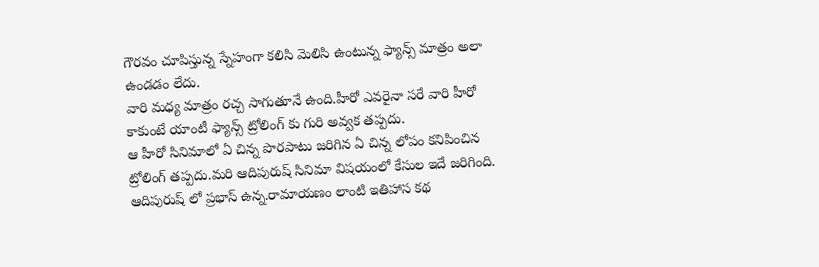గౌరవం చూపిస్తున్న స్నేహంగా కలిసి మెలిసి ఉంటున్న ఫ్యాన్స్ మాత్రం అలా ఉండడం లేదు.
వారి మధ్య మాత్రం రచ్చ సాగుతూనే ఉంది.హీరో ఎవరైనా సరే వారి హీరో కాకుంటే యాంటీ ఫ్యాన్స్ ట్రోలింగ్ కు గురి అవ్వక తప్పదు.
ఆ హీరో సినిమాలో ఏ చిన్న పొరపాటు జరిగిన ఏ చిన్న లోపం కనిపించిన ట్రోలింగ్ తప్పదు.మరి ఆదిపురుష్ సినిమా విషయంలో కేసుల ఇదే జరిగింది.
ఆదిపురుష్ లో ప్రభాస్ ఉన్న.రామాయణం లాంటి ఇతిహాస కథ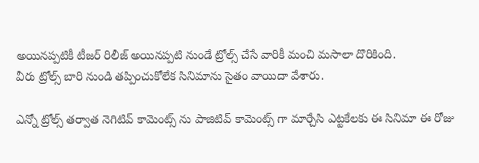అయినప్పటికీ టీజర్ రిలీజ్ అయినప్పటి నుండే ట్రోల్స్ చేసే వారికీ మంచి మసాలా దొరికింది.
వీరు ట్రోల్స్ బారి నుండి తప్పించుకోలేక సినిమాను సైతం వాయిదా వేశారు.

ఎన్నో ట్రోల్స్ తర్వాత నెగిటివ్ కామెంట్స్ ను పాజిటివ్ కామెంట్స్ గా మార్చేసి ఎట్టకేలకు ఈ సినిమా ఈ రోజు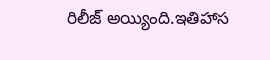రిలీజ్ అయ్యింది.ఇతిహాస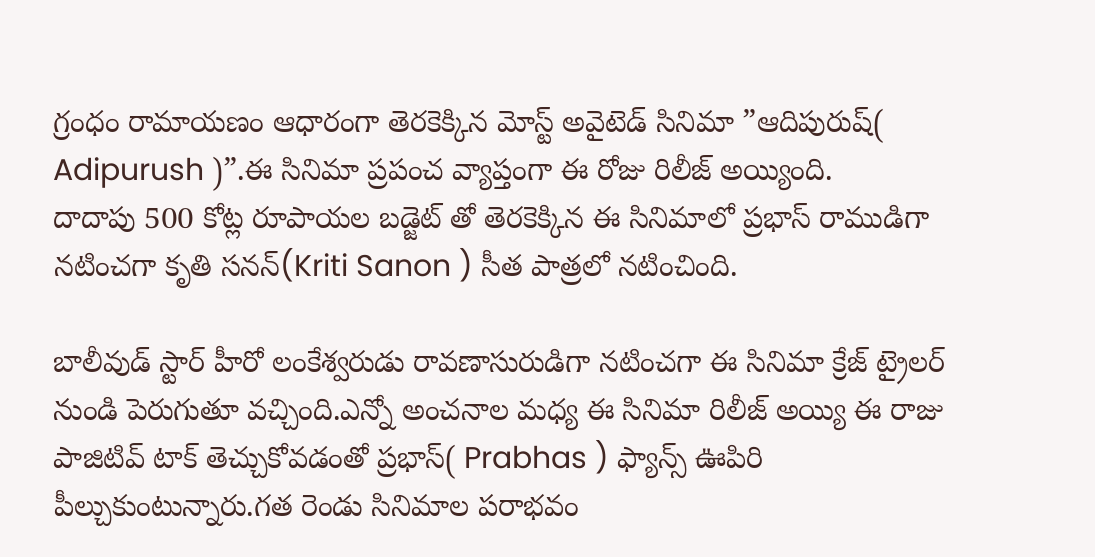గ్రంధం రామాయణం ఆధారంగా తెరకెక్కిన మోస్ట్ అవైటెడ్ సినిమా ”ఆదిపురుష్( Adipurush )”.ఈ సినిమా ప్రపంచ వ్యాప్తంగా ఈ రోజు రిలీజ్ అయ్యింది.
దాదాపు 500 కోట్ల రూపాయల బడ్జెట్ తో తెరకెక్కిన ఈ సినిమాలో ప్రభాస్ రాముడిగా నటించగా కృతి సనన్(Kriti Sanon ) సీత పాత్రలో నటించింది.

బాలీవుడ్ స్టార్ హీరో లంకేశ్వరుడు రావణాసురుడిగా నటించగా ఈ సినిమా క్రేజ్ ట్రైలర్ నుండి పెరుగుతూ వచ్చింది.ఎన్నో అంచనాల మధ్య ఈ సినిమా రిలీజ్ అయ్యి ఈ రాజు పాజిటివ్ టాక్ తెచ్చుకోవడంతో ప్రభాస్( Prabhas ) ఫ్యాన్స్ ఊపిరి పీల్చుకుంటున్నారు.గత రెండు సినిమాల పరాభవం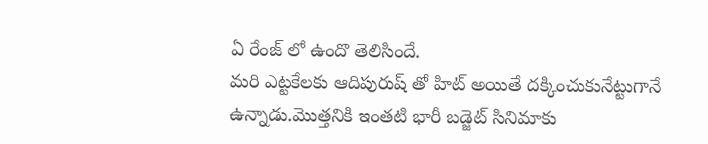ఏ రేంజ్ లో ఉందొ తెలిసిందే.
మరి ఎట్టకేలకు ఆదిపురుష్ తో హిట్ అయితే దక్కించుకునేట్టుగానే ఉన్నాడు.మొత్తనికి ఇంతటి భారీ బడ్జెట్ సినిమాకు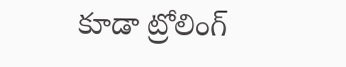కూడా ట్రోలింగ్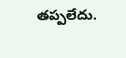తప్పలేదు.